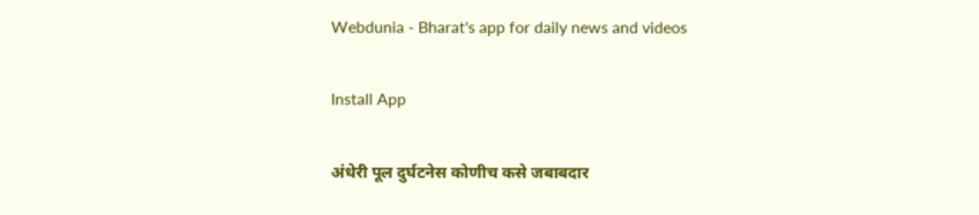Webdunia - Bharat's app for daily news and videos

Install App

अंधेरी पूल दुर्घटनेस कोणीच कसे जबाबदार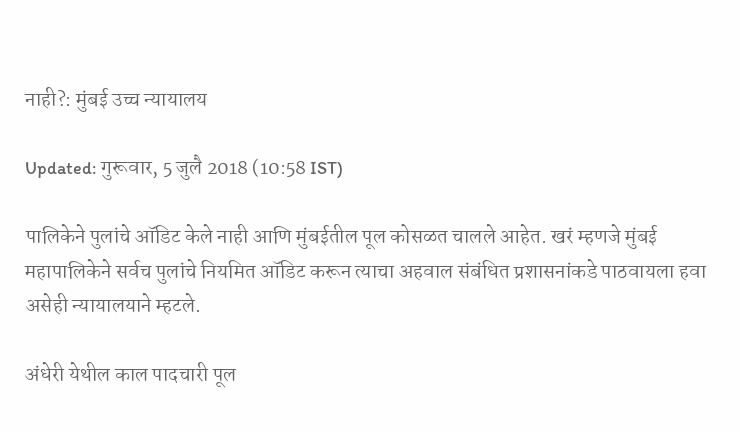नाही?: मुंबई उच्च न्यायालय

Updated: गुरूवार, 5 जुलै 2018 (10:58 IST)

पालिकेने पुलांचे ऑडिट केले नाही आणि मुंबईतील पूल कोसळत चालले आहेत. खरं म्हणजे मुंबई महापालिकेने सर्वच पुलांचे नियमित ऑडिट करून त्याचा अहवाल संबंधित प्रशासनांकडे पाठवायला हवा असेही न्यायालयाने म्हटले.

अंधेरी येथील काल पादचारी पूल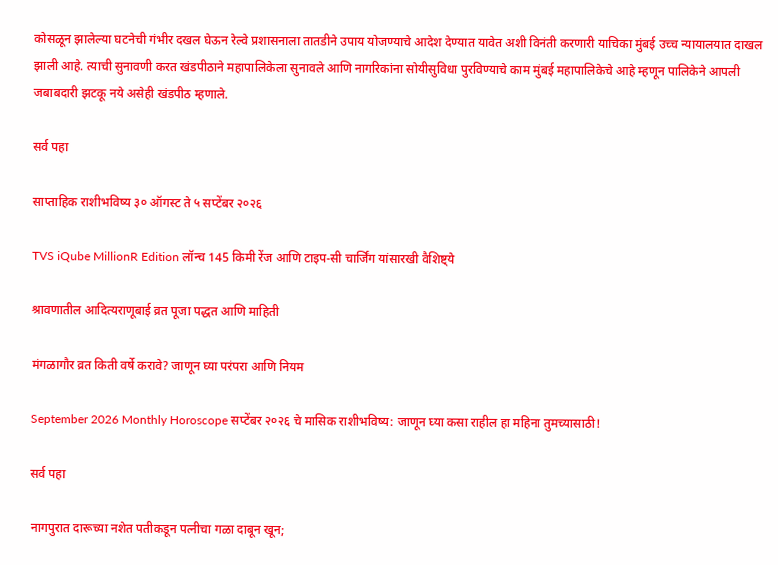कोसळून झालेल्या घटनेची गंभीर दखल घेऊन रेल्वे प्रशासनाला तातडीने उपाय योजण्याचे आदेश देण्यात यावेत अशी विनंती करणारी याचिका मुंबई उच्च न्यायालयात दाखल झाली आहे. त्याची सुनावणी करत खंडपीठाने महापालिकेला सुनावले आणि नागरिकांना सोयीसुविधा पुरविण्याचे काम मुंबई महापालिकेचे आहे म्हणून पालिकेने आपली जबाबदारी झटकू नये असेही खंडपीठ म्हणाले.

सर्व पहा

साप्ताहिक राशीभविष्य ३० ऑगस्ट ते ५ सप्टेंबर २०२६

TVS iQube MillionR Edition लॉन्च 145 किमी रेंज आणि टाइप-सी चार्जिंग यांसारखी वैशिष्ट्ये

श्रावणातील आदित्यराणूबाई व्रत पूजा पद्धत आणि माहिती

मंगळागौर व्रत किती वर्षे करावे? जाणून घ्या परंपरा आणि नियम

September 2026 Monthly Horoscope सप्टेंबर २०२६ चे मासिक राशीभविष्य: जाणून घ्या कसा राहील हा महिना तुमच्यासाठी!

सर्व पहा

नागपुरात दारूच्या नशेत पतीकडून पत्नीचा गळा दाबून खून;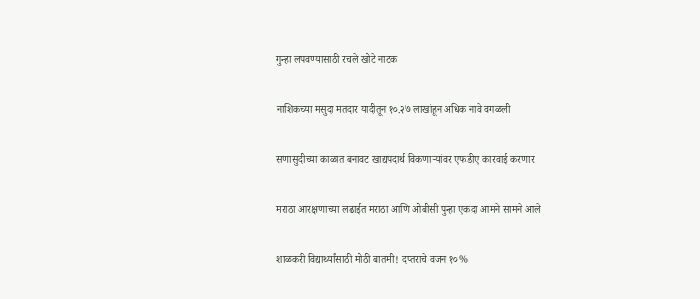गुन्हा लपवण्यासाठी रचले खोटे नाटक

नाशिकच्या मसुदा मतदार यादीतून १०.२७ लाखांहून अधिक नावे वगळली

सणासुदीच्या काळात बनावट खाद्यपदार्थ विकणाऱ्यांवर एफडीए कारवाई करणार

मराठा आरक्षणाच्या लढाईत मराठा आणि ओबीसी पुन्हा एकदा आमने सामने आले

शाळकरी विद्यार्थ्यांसाठी मोठी बातमी! दप्तराचे वजन १०%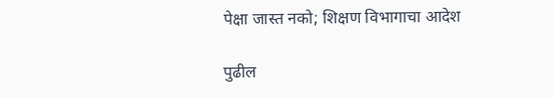पेक्षा जास्त नको; शिक्षण विभागाचा आदेश

पुढील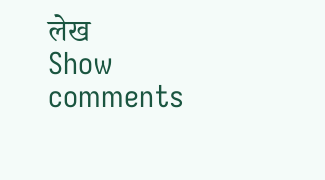लेख
Show comments